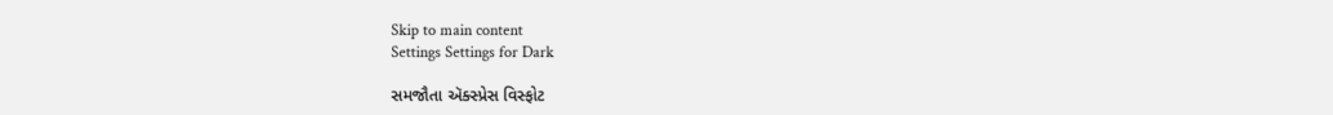Skip to main content
Settings Settings for Dark

સમજૌતા ઍક્સ્પ્રેસ વિસ્ફોટ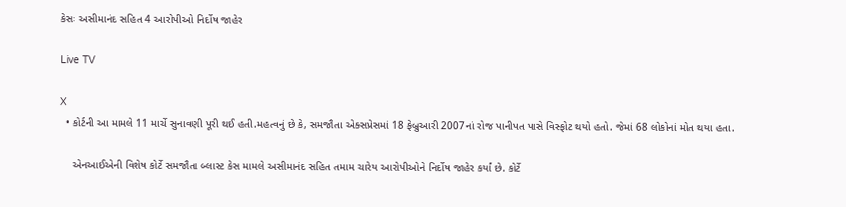કેસઃ અસીમાનંદ સહિત 4 આરોપીઓ નિર્દોષ જાહેર

Live TV

X
  • કોર્ટની આ મામલે 11 માર્ચે સુનાવણી પૂરી થઈ હતી.મહત્વનું છે કે, સમજૌતા એક્સપ્રેસમાં 18 ફેબ્રુઆરી 2007નાં રોજ પાનીપત પાસે વિસ્ફોટ થયો હતો. જેમાં 68 લોકોનાં મોત થયા હતા.

    એનઆઈએની વિશેષ કોર્ટે સમજૌતા બ્લાસ્ટ કેસ મામલે અસીમાનંદ સહિત તમામ ચારેય આરોપીઓને નિર્દોષ જાહેર કર્યાં છે. કોર્ટે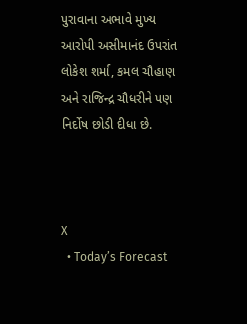પુરાવાના અભાવે મુખ્ય આરોપી અસીમાનંદ ઉપરાંત લોકેશ શર્મા, કમલ ચૌહાણ અને રાજિન્દ્ર ચૌધરીને પણ નિર્દોષ છોડી દીધા છે.



X
  • Today’s Forecast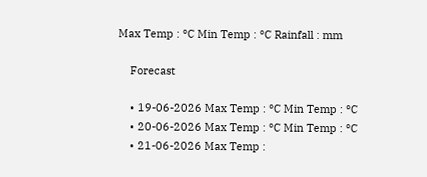Max Temp : °C Min Temp : °C Rainfall : mm

    Forecast

    • 19-06-2026 Max Temp : °C Min Temp : °C
    • 20-06-2026 Max Temp : °C Min Temp : °C
    • 21-06-2026 Max Temp :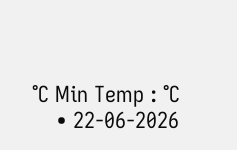°C Min Temp : °C
    • 22-06-2026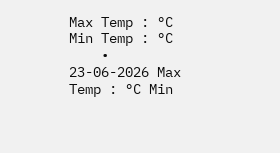Max Temp : °C Min Temp : °C
    • 23-06-2026 Max Temp : °C Min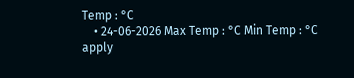Temp : °C
    • 24-06-2026 Max Temp : °C Min Temp : °C
apply